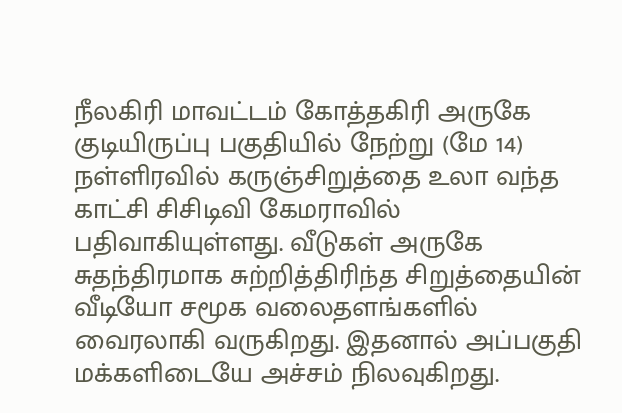நீலகிரி மாவட்டம் கோத்தகிரி அருகே குடியிருப்பு பகுதியில் நேற்று (மே 14) நள்ளிரவில் கருஞ்சிறுத்தை உலா வந்த காட்சி சிசிடிவி கேமராவில் பதிவாகியுள்ளது. வீடுகள் அருகே சுதந்திரமாக சுற்றித்திரிந்த சிறுத்தையின் வீடியோ சமூக வலைதளங்களில் வைரலாகி வருகிறது. இதனால் அப்பகுதி மக்களிடையே அச்சம் நிலவுகிறது.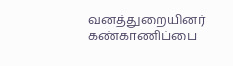வனத்துறையினர் கண்காணிப்பை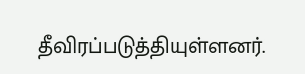தீவிரப்படுத்தியுள்ளனர்.